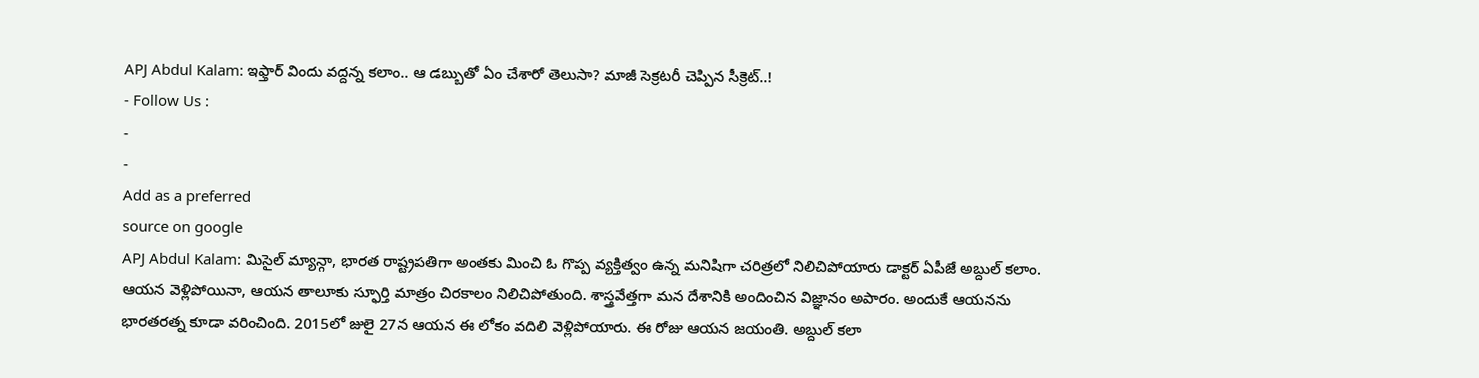APJ Abdul Kalam: ఇఫ్తార్ విందు వద్దన్న కలాం.. ఆ డబ్బుతో ఏం చేశారో తెలుసా? మాజీ సెక్రటరీ చెప్పిన సీక్రెట్..!
- Follow Us :
-
-
Add as a preferred
source on google
APJ Abdul Kalam: మిసైల్ మ్యాన్గా, భారత రాష్ట్రపతిగా అంతకు మించి ఓ గొప్ప వ్యక్తిత్వం ఉన్న మనిషిగా చరిత్రలో నిలిచిపోయారు డాక్టర్ ఏపీజే అబ్దుల్ కలాం. ఆయన వెళ్లిపోయినా, ఆయన తాలూకు స్ఫూర్తి మాత్రం చిరకాలం నిలిచిపోతుంది. శాస్త్రవేత్తగా మన దేశానికి అందించిన విజ్ఞానం అపారం. అందుకే ఆయనను భారతరత్న కూడా వరించింది. 2015లో జులై 27న ఆయన ఈ లోకం వదిలి వెళ్లిపోయారు. ఈ రోజు ఆయన జయంతి. అబ్దుల్ కలా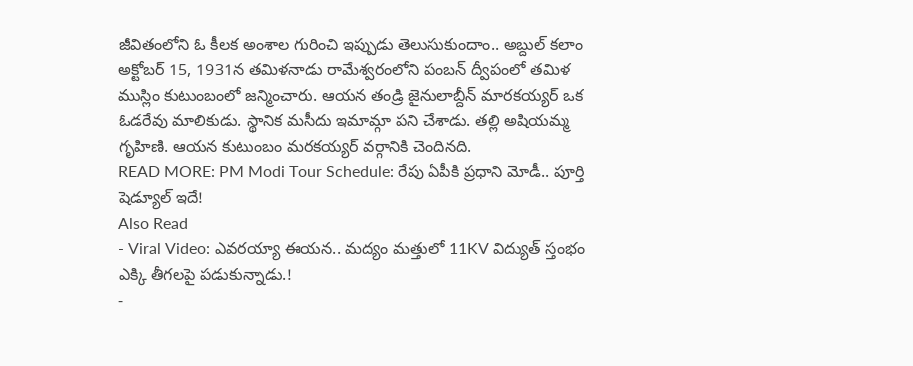జీవితంలోని ఓ కీలక అంశాల గురించి ఇప్పుడు తెలుసుకుందాం.. అబ్దుల్ కలాం అక్టోబర్ 15, 1931న తమిళనాడు రామేశ్వరంలోని పంబన్ ద్వీపంలో తమిళ ముస్లిం కుటుంబంలో జన్మించారు. ఆయన తండ్రి జైనులాబ్దీన్ మారకయ్యర్ ఒక ఓడరేవు మాలికుడు. స్థానిక మసీదు ఇమామ్గా పని చేశాడు. తల్లి అషియమ్మ గృహిణి. ఆయన కుటుంబం మరకయ్యర్ వర్గానికి చెందినది.
READ MORE: PM Modi Tour Schedule: రేపు ఏపీకి ప్రధాని మోడీ.. పూర్తి షెడ్యూల్ ఇదే!
Also Read
- Viral Video: ఎవరయ్యా ఈయన.. మద్యం మత్తులో 11KV విద్యుత్ స్తంభం ఎక్కి తీగలపై పడుకున్నాడు.!
-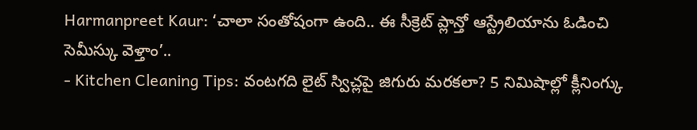Harmanpreet Kaur: ‘చాలా సంతోషంగా ఉంది.. ఈ సీక్రెట్ ప్లాన్తో ఆస్ట్రేలియాను ఓడించి సెమీస్కు వెళ్తాం’..
- Kitchen Cleaning Tips: వంటగది లైట్ స్విచ్లపై జిగురు మరకలా? 5 నిమిషాల్లో క్లీనింగ్కు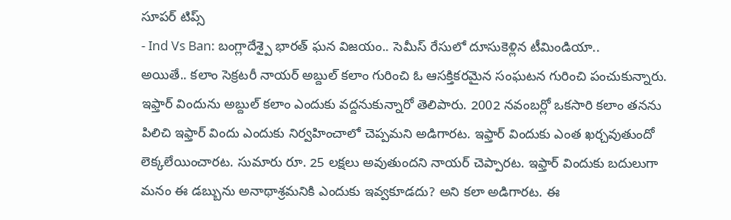సూపర్ టిప్స్
- Ind Vs Ban: బంగ్లాదేశ్పై భారత్ ఘన విజయం.. సెమీస్ రేసులో దూసుకెళ్లిన టీమిండియా..
అయితే.. కలాం సెక్రటరీ నాయర్ అబ్దుల్ కలాం గురించి ఓ ఆసక్తికరమైన సంఘటన గురించి పంచుకున్నారు. ఇఫ్తార్ విందును అబ్దుల్ కలాం ఎందుకు వద్దనుకున్నారో తెలిపారు. 2002 నవంబర్లో ఒకసారి కలాం తనను పిలిచి ఇఫ్తార్ విందు ఎందుకు నిర్వహించాలో చెప్పమని అడిగారట. ఇఫ్తార్ విందుకు ఎంత ఖర్చవుతుందో లెక్కలేయించారట. సుమారు రూ. 25 లక్షలు అవుతుందని నాయర్ చెప్పారట. ఇఫ్తార్ విందుకు బదులుగా మనం ఈ డబ్బును అనాథాశ్రమనికి ఎందుకు ఇవ్వకూడదు? అని కలా అడిగారట. ఈ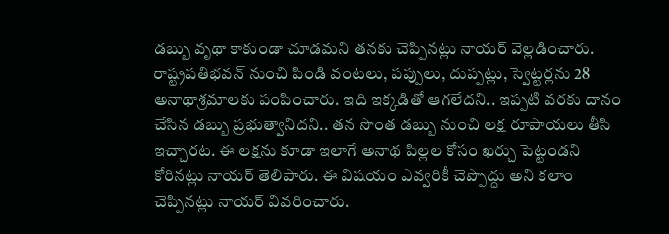డబ్బు వృథా కాకుండా చూడమని తనకు చెప్పినట్లు నాయర్ వెల్లడించారు. రాష్ట్రపతిభవన్ నుంచి పిండి వంటలు, పప్పులు, దుప్పట్లు, స్వెట్టర్లను 28 అనాథాశ్రమాలకు పంపించారు. ఇది ఇక్కడితో ఆగలేదని.. ఇప్పటి వరకు దానం చేసిన డబ్బు ప్రభుత్వానిదని.. తన సొంత డబ్బు నుంచి లక్ష రూపాయలు తీసి ఇచ్చారట. ఈ లక్షను కూడా ఇలాగే అనాథ పిల్లల కోసం ఖర్చు పెట్టండని కోరినట్లు నాయర్ తెలిపారు. ఈ విషయం ఎవ్వరికీ చెప్పొద్దు అని కలాం చెప్పినట్లు నాయర్ వివరించారు.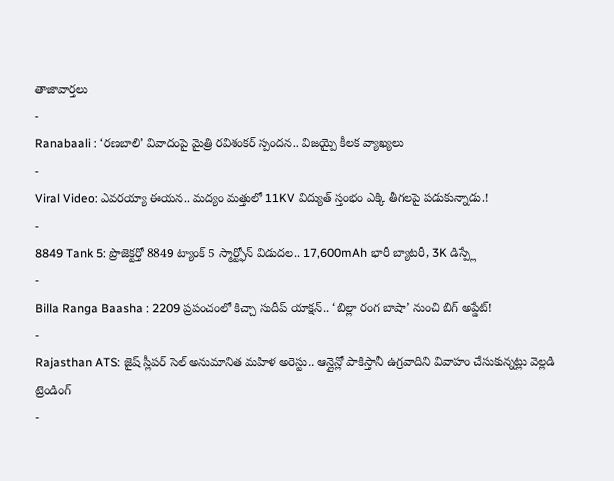తాజావార్తలు
-
Ranabaali : ‘రణబాలి’ వివాదంపై మైత్రి రవిశంకర్ స్పందన.. విజయ్పై కీలక వ్యాఖ్యలు
-
Viral Video: ఎవరయ్యా ఈయన.. మద్యం మత్తులో 11KV విద్యుత్ స్తంభం ఎక్కి తీగలపై పడుకున్నాడు.!
-
8849 Tank 5: ప్రొజెక్టర్తో 8849 ట్యాంక్ 5 స్మార్ట్ఫోన్ విడుదల.. 17,600mAh భారీ బ్యాటరీ, 3K డిస్ప్లే
-
Billa Ranga Baasha : 2209 ప్రపంచంలో కిచ్చా సుదీప్ యాక్షన్.. ‘బిల్లా రంగ బాషా’ నుంచి బిగ్ అప్డేట్!
-
Rajasthan ATS: జైష్ స్లీపర్ సెల్ అనుమానిత మహిళ అరెస్టు.. ఆన్లైన్లో పాకిస్తానీ ఉగ్రవాదిని వివాహం చేసుకున్నట్లు వెల్లడి
ట్రెండింగ్
-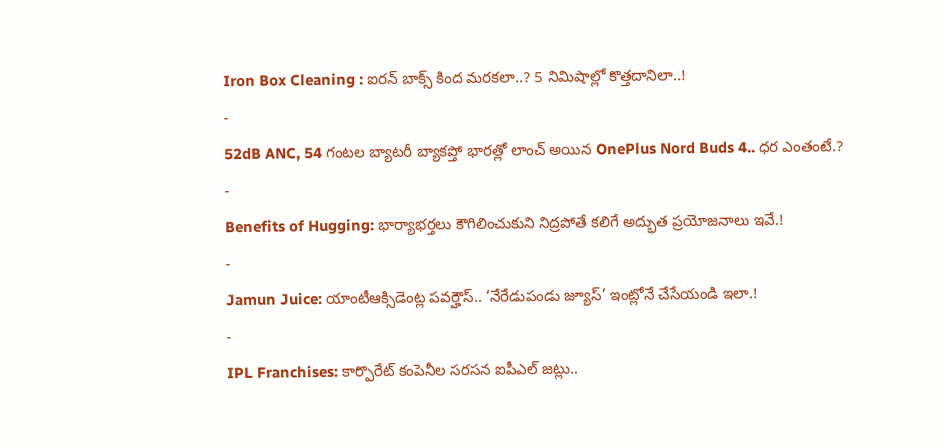Iron Box Cleaning : ఐరన్ బాక్స్ కింద మరకలా..? 5 నిమిషాల్లో కొత్తదానిలా..!
-
52dB ANC, 54 గంటల బ్యాటరీ బ్యాకప్తో భారత్లో లాంచ్ అయిన OnePlus Nord Buds 4.. ధర ఎంతంటే.?
-
Benefits of Hugging: భార్యాభర్తలు కౌగిలించుకుని నిద్రపోతే కలిగే అద్భుత ప్రయోజనాలు ఇవే.!
-
Jamun Juice: యాంటీఆక్సిడెంట్ల పవర్హౌస్.. ‘నేరేడుపండు జ్యూస్’ ఇంట్లోనే చేసేయండి ఇలా.!
-
IPL Franchises: కార్పొరేట్ కంపెనీల సరసన ఐపీఎల్ జట్లు..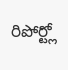రిపోర్ట్లో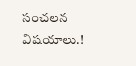సంచలన విషయాలు.!